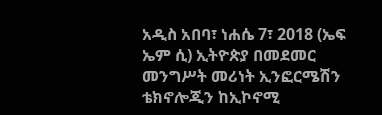አዲስ አበባ፣ ነሐሴ 7፣ 2018 (ኤፍ ኤም ሲ) ኢትዮጵያ በመደመር መንግሥት መሪነት ኢንፎርሜሽን ቴክኖሎጂን ከኢኮኖሚ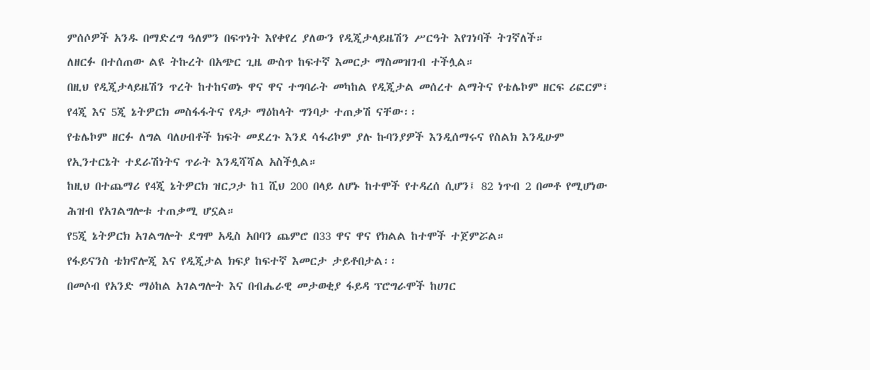ምሰሶዎች አንዱ በማድረግ ዓለምን በፍጥነት እየቀየረ ያለውን የዲጂታላይዜሽን ሥርዓት እየገነባች ትገኛለች።
ለዘርፉ በተሰጠው ልዩ ትኩረት በአጭር ጊዜ ውስጥ ከፍተኛ እመርታ ማስመዝገብ ተችሏል።
በዚህ የዲጂታላይዜሽን ጥረት ከተከናወኑ ዋና ዋና ተግባራት መካከል የዲጂታል መሰረተ ልማትና የቴሌኮም ዘርፍ ሪፎርም፣ የ4ጂ እና 5ጂ ኔትዎርክ መስፋፋትና የዳታ ማዕከላት ግንባታ ተጠቃሽ ናቸው፡፡
የቴሌኮም ዘርፉ ለግል ባለሀብቶች ክፍት መደረጉ እንደ ሳፋሪኮም ያሉ ኩባንያዎች እንዲሰማሩና የስልክ እንዲሁም የኢንተርኔት ተደራሽነትና ጥራት እንዲሻሻል አስችሏል።
ከዚህ በተጨማሪ የ4ጂ ኔትዎርክ ዝርጋታ ከ1 ሺህ 200 በላይ ለሆኑ ከተሞች የተዳረሰ ሲሆን፤ 82 ነጥብ 2 በመቶ የሚሆነው ሕዝብ የአገልግሎቱ ተጠቃሚ ሆኗል።
የ5ጂ ኔትዎርክ አገልግሎት ደግሞ አዲስ አበባን ጨምሮ በ33 ዋና ዋና የክልል ከተሞች ተጀምሯል።
የፋይናንስ ቴክኖሎጂ እና የዲጂታል ክፍያ ከፍተኛ እመርታ ታይቶበታል፡፡
በመሶብ የአንድ ማዕከል አገልግሎት እና በብሔራዊ መታወቂያ ፋይዳ ፕሮግራሞች ከሀገር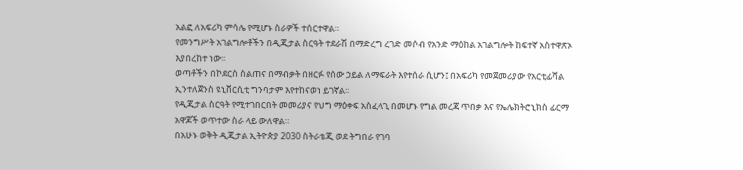አልፎ ለአፍሪካ ምሳሌ የሚሆኑ ስራዎች ተሰርተዋል።
የመንግሥት አገልግሎቶችን በዲጂታል ስርዓት ተደራሽ በማድረግ ረገድ መሶብ የአንድ ማዕከል አገልግሎት ከፍተኛ አስተዋጽኦ እያበረከተ ነው፡፡
ወጣቶችን በኮደርስ ስልጠና በማብቃት በዘርፉ የሰው ኃይል ለማፍራት እየተሰራ ሲሆን፤ በአፍሪካ የመጀመሪያው የአርቲፊሻል ኢንተለጀንስ ዩኒቨርሲቲ ግንባታም እየተከናወነ ይገኛል፡፡
የዲጂታል ስርዓት የሚተገበርበት መመሪያና የህግ ማዕቀፍ አስፈላጊ በመሆኑ የግል መረጃ ጥበቃ እና የኤሌክትሮኒክስ ፊርማ አዋጆች ወጥተው ስራ ላይ ውለዋል።
በአሁኑ ወቅት ዲጂታል ኢትዮጵያ 2030 ስትራቴጂ ወደ ትግበራ የገባ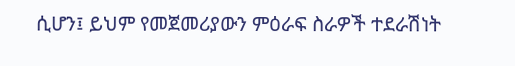ሲሆን፤ ይህም የመጀመሪያውን ምዕራፍ ስራዎች ተደራሽነት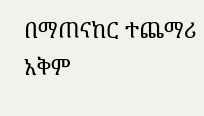በማጠናከር ተጨማሪ አቅም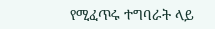የሚፈጥሩ ተግባራት ላይ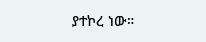ያተኮረ ነው።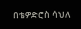በቴዎድሮስ ሳህለ